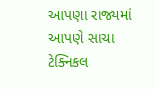આપણા રાજ્યમાં આપણે સાચા ટેક્નિકલ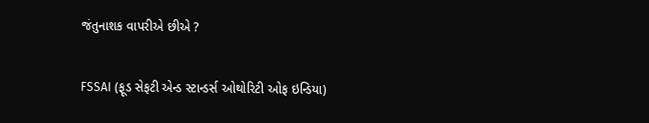જંતુનાશક વાપરીએ છીએ ?

FSSAI (ફૂડ સેફટી એન્ડ સ્ટાન્ડર્સ ઓથોરિટી ઓફ ઇન્ડિયા)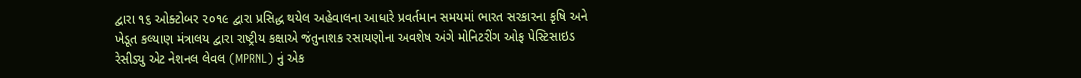દ્વારા ૧૬ ઓક્ટોબર ૨૦૧૯ દ્વારા પ્રસિદ્ધ થયેલ અહેવાલના આધારે પ્રવર્તમાન સમયમાં ભારત સરકારના કૃષિ અને ખેડૂત કલ્યાણ મંત્રાલય દ્વારા રાષ્ટ્રીય કક્ષાએ જંતુનાશક રસાયણોના અવશેષ અંગે મોનિટરીંગ ઓફ પેસ્ટિસાઇડ રેસીડ્યુ એટ નેશનલ લેવલ (MPRNL) નું એક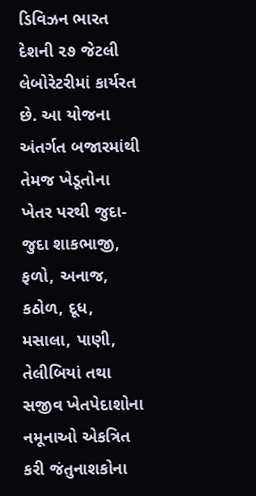ડિવિઝન ભારત દેશની ૨૭ જેટલી લેબોરેટરીમાં કાર્યરત છે. આ યોજના અંતર્ગત બજારમાંથી તેમજ ખેડૂતોના ખેતર પરથી જુદા-જુદા શાકભાજી, ફળો, અનાજ, કઠોળ, દૂધ, મસાલા, પાણી, તેલીબિયાં તથા સજીવ ખેતપેદાશોના નમૂનાઓ એકત્રિત કરી જંતુનાશકોના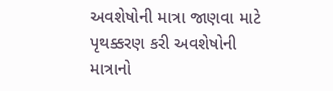અવશેષોની માત્રા જાણવા માટે પૃથક્કરણ કરી અવશેષોની માત્રાનો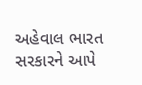અહેવાલ ભારત સરકારને આપે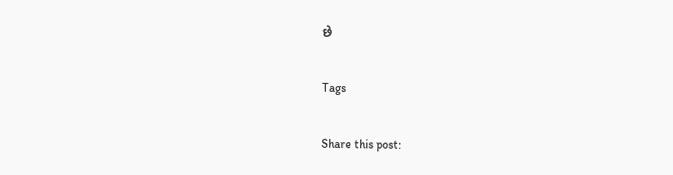છે

Tags

Share this post: